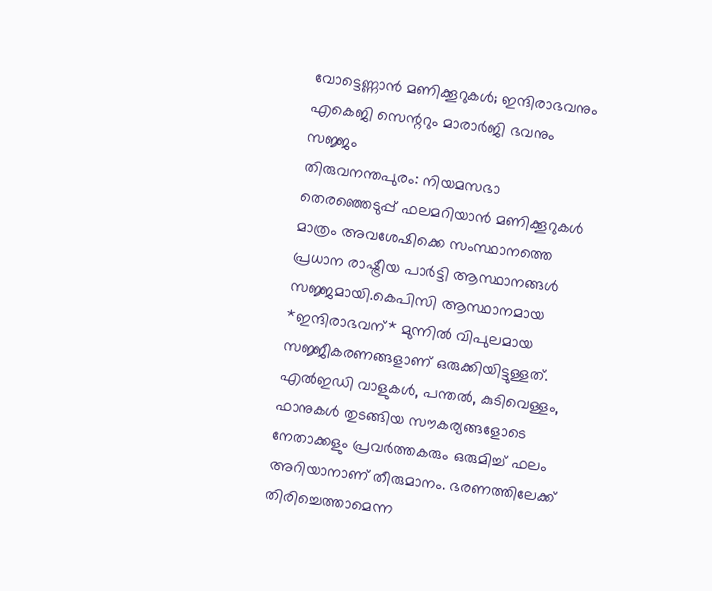വോട്ടെണ്ണാൻ മണിക്കൂറുകൾ; ഇന്ദിരാഭവനും എകെജി സെന്ററും മാരാർജി ഭവനും സജ്ജം
തിരുവനന്തപുരം: നിയമസഭാ തെരഞ്ഞെടുപ്പ് ഫലമറിയാൻ മണിക്കൂറുകൾ മാത്രം അവശേഷിക്കെ സംസ്ഥാനത്തെ പ്രധാന രാഷ്ട്രീയ പാർട്ടി ആസ്ഥാനങ്ങൾ സജ്ജമായി.കെപിസി ആസ്ഥാനമായ *ഇന്ദിരാഭവന്* മുന്നിൽ വിപുലമായ സജ്ജീകരണങ്ങളാണ് ഒരുക്കിയിട്ടുള്ളത്. എൽഇഡി വാളുകൾ, പന്തൽ, കുടിവെള്ളം, ഫാനുകൾ തുടങ്ങിയ സൗകര്യങ്ങളോടെ നേതാക്കളും പ്രവർത്തകരും ഒരുമിച്ച് ഫലം അറിയാനാണ് തീരുമാനം. ഭരണത്തിലേക്ക് തിരിച്ചെത്താമെന്ന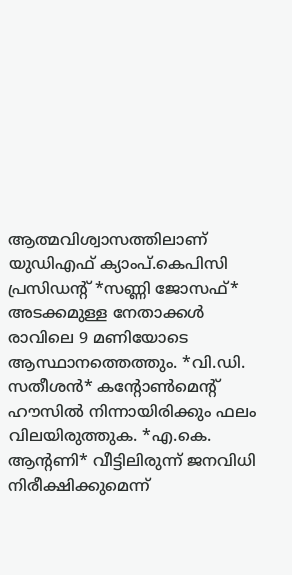ആത്മവിശ്വാസത്തിലാണ് യുഡിഎഫ് ക്യാംപ്.കെപിസി പ്രസിഡന്റ് *സണ്ണി ജോസഫ്* അടക്കമുള്ള നേതാക്കൾ രാവിലെ 9 മണിയോടെ ആസ്ഥാനത്തെത്തും. *വി.ഡി. സതീശൻ* കന്റോൺമെന്റ് ഹൗസിൽ നിന്നായിരിക്കും ഫലം വിലയിരുത്തുക. *എ.കെ. ആന്റണി* വീട്ടിലിരുന്ന് ജനവിധി നിരീക്ഷിക്കുമെന്ന്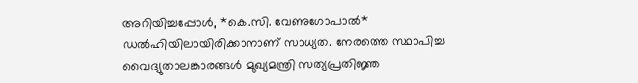അറിയിച്ചപ്പോൾ, *കെ.സി. വേണുഗോപാൽ* ഡൽഹിയിലായിരിക്കാനാണ് സാധ്യത. നേരത്തെ സ്ഥാപിച്ച വൈദ്യുതാലങ്കാരങ്ങൾ മുഖ്യമന്ത്രി സത്യപ്രതിജ്ഞ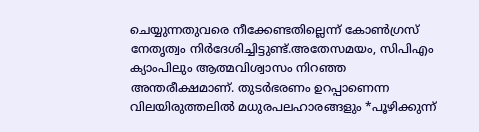ചെയ്യുന്നതുവരെ നീക്കേണ്ടതില്ലെന്ന് കോൺഗ്രസ് നേതൃത്വം നിർദേശിച്ചിട്ടുണ്ട്.അതേസമയം, സിപിഎം ക്യാംപിലും ആത്മവിശ്വാസം നിറഞ്ഞ അന്തരീക്ഷമാണ്. തുടർഭരണം ഉറപ്പാണെന്ന വിലയിരുത്തലിൽ മധുരപലഹാരങ്ങളും *പൂഴിക്കുന്ന്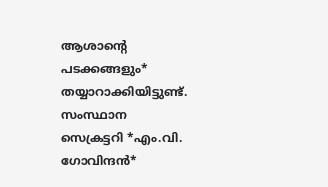ആശാന്റെ പടക്കങ്ങളും* തയ്യാറാക്കിയിട്ടുണ്ട്. സംസ്ഥാന സെക്രട്ടറി *എം.വി. ഗോവിന്ദൻ*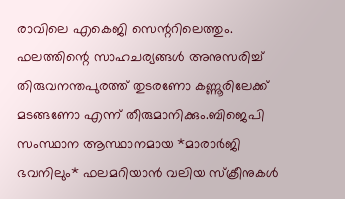രാവിലെ എകെജി സെന്ററിലെത്തും. ഫലത്തിന്റെ സാഹചര്യങ്ങൾ അനുസരിച്ച് തിരുവനന്തപുരത്ത് തുടരണോ കണ്ണൂരിലേക്ക് മടങ്ങണോ എന്ന് തീരുമാനിക്കും.ബിജെപി സംസ്ഥാന ആസ്ഥാനമായ *മാരാർജി ഭവനിലും* ഫലമറിയാൻ വലിയ സ്ക്രീനുകൾ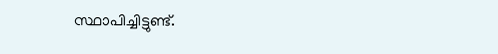സ്ഥാപിച്ചിട്ടുണ്ട്.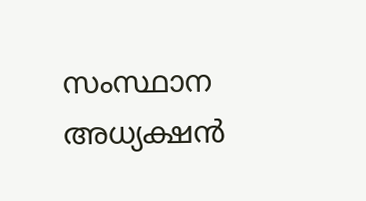സംസ്ഥാന അധ്യക്ഷൻ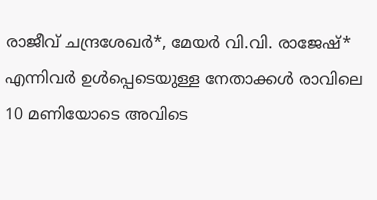രാജീവ് ചന്ദ്രശേഖർ*, മേയർ വി.വി. രാജേഷ്* എന്നിവർ ഉൾപ്പെടെയുള്ള നേതാക്കൾ രാവിലെ 10 മണിയോടെ അവിടെ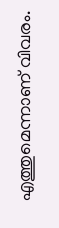എത്തുമെന്നാണ് വിവരം.